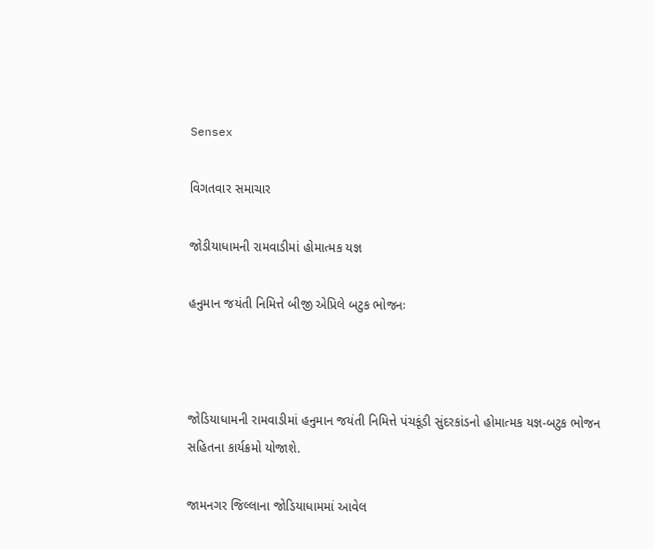Sensex

વિગતવાર સમાચાર

જોડીયાધામની રામવાડીમાં હોમાત્મક યજ્ઞ

હનુમાન જયંતી નિમિત્તે બીજી એપ્રિલે બટુક ભોજનઃ



જોડિયાધામની રામવાડીમાં હનુમાન જયંતી નિમિત્તે પંચકૂંડી સુંદરકાંડનો હોમાત્મક યજ્ઞ-બટુક ભોજન સહિતના કાર્યક્રમો યોજાશે.

જામનગર જિલ્લાના જોડિયાધામમાં આવેલ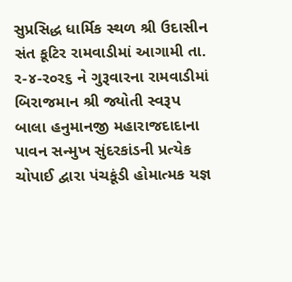સુપ્રસિદ્ધ ધાર્મિક સ્થળ શ્રી ઉદાસીન સંત કૂટિર રામવાડીમાં આગામી તા. ર-૪-ર૦ર૬ ને ગુરૂવારના રામવાડીમાં બિરાજમાન શ્રી જ્યોતી સ્વરૂપ બાલા હનુમાનજી મહારાજદાદાના પાવન સન્મુખ સુંદરકાંડની પ્રત્યેક ચોપાઈ દ્વારા પંચકૂંડી હોમાત્મક યજ્ઞ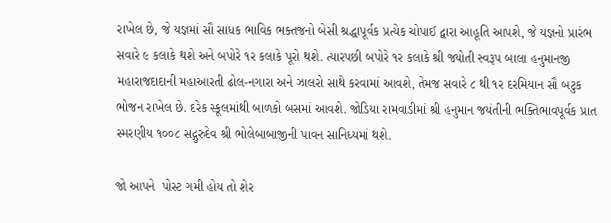રાખેલ છે, જે યજ્ઞમાં સૌ સાધક ભાવિક ભક્તજનો બેસી શ્રદ્ધાપૂર્વક પ્રત્યેક ચોપાઈ દ્વારા આહૂતિ આપશે, જે યજ્ઞનો પ્રારંભ સવારે ૯ કલાકે થશે અને બપોરે ૧ર કલાકે પૂરો થશે. ત્યારપછી બપોરે ૧ર કલાકે શ્રી જ્યોતી સ્વરૂપ બાલા હનુમાનજી મહારાજદાદાની મહાઆરતી ઢોલ-નગારા અને ઝાલરો સાથે કરવામાં આવશે, તેમજ સવારે ૮ થી ૧ર દરમિયાન સૌ બટુક ભોજન રાખેલ છે. દરેક સ્કૂલમાંથી બાળકો બસમાં આવશે. જોડિયા રામવાડીમાં શ્રી હનુમાન જયંતીની ભક્તિભાવપૂર્વક પ્રાત સ્મરણીય ૧૦૦૮ સદ્ગુરુદેવ શ્રી ભોલેબાબાજીની પાવન સાનિધ્યમાં થશે.

જો આપને  પોસ્ટ ગમી હોય તો શેર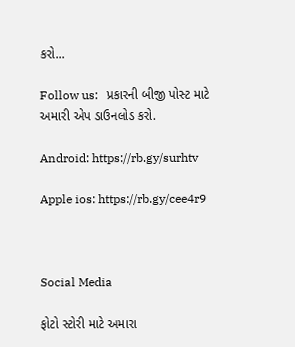કરો...

Follow us:   પ્રકારની બીજી પોસ્ટ માટે અમારી એપ ડાઉનલોડ કરો.

Android: https://rb.gy/surhtv

Apple ios: https://rb.gy/cee4r9



Social Media

ફોટો સ્ટોરી માટે અમારા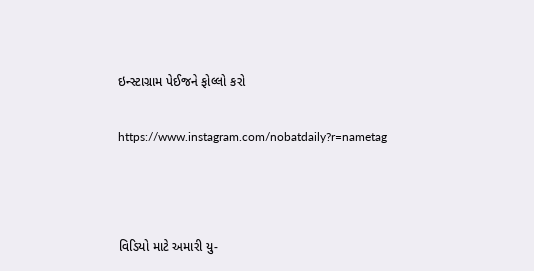ઇન્સ્ટાગ્રામ પેઈજને ફોલ્લો કરો

https://www.instagram.com/nobatdaily?r=nametag



વિડિયો માટે અમારી યુ-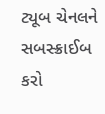ટ્યૂબ ચેનલને સબસ્ક્રાઈબ કરો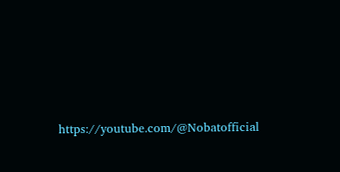https://youtube.com/@Nobatofficial